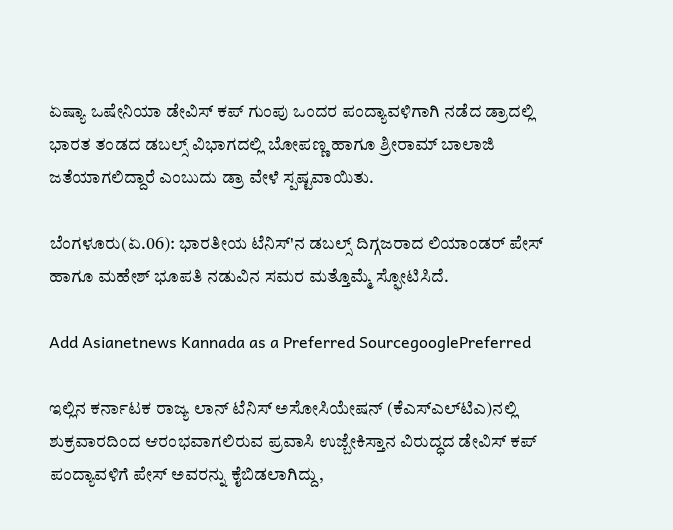ಏಷ್ಯಾ ಒಷೇನಿಯಾ ಡೇವಿಸ್ ಕಪ್ ಗುಂಪು ಒಂದರ ಪಂದ್ಯಾವಳಿಗಾಗಿ ನಡೆದ ಡ್ರಾದಲ್ಲಿ ಭಾರತ ತಂಡದ ಡಬಲ್ಸ್ ವಿಭಾಗದಲ್ಲಿ ಬೋಪಣ್ಣ ಹಾಗೂ ಶ್ರೀರಾಮ್ ಬಾಲಾಜಿ ಜತೆಯಾಗಲಿದ್ದಾರೆ ಎಂಬುದು ಡ್ರಾ ವೇಳೆ ಸ್ಪಷ್ಟವಾಯಿತು.

ಬೆಂಗಳೂರು(ಏ.06): ಭಾರತೀಯ ಟೆನಿಸ್‌'ನ ಡಬಲ್ಸ್ ದಿಗ್ಗಜರಾದ ಲಿಯಾಂಡರ್ ಪೇಸ್ ಹಾಗೂ ಮಹೇಶ್ ಭೂಪತಿ ನಡುವಿನ ಸಮರ ಮತ್ತೊಮ್ಮೆ ಸ್ಫೋಟಿಸಿದೆ.

Add Asianetnews Kannada as a Preferred SourcegooglePreferred

ಇಲ್ಲಿನ ಕರ್ನಾಟಕ ರಾಜ್ಯ ಲಾನ್ ಟೆನಿಸ್ ಅಸೋಸಿಯೇಷನ್ (ಕೆಎಸ್‌ಎಲ್‌ಟಿಎ)ನಲ್ಲಿ ಶುಕ್ರವಾರದಿಂದ ಆರಂಭವಾಗಲಿರುವ ಪ್ರವಾಸಿ ಉಜ್ಬೇಕಿಸ್ತಾನ ವಿರುದ್ಧದ ಡೇವಿಸ್ ಕಪ್ ಪಂದ್ಯಾವಳಿಗೆ ಪೇಸ್ ಅವರನ್ನು ಕೈಬಿಡಲಾಗಿದ್ದು,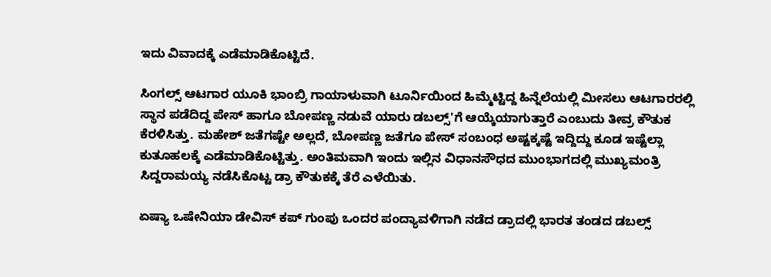ಇದು ವಿವಾದಕ್ಕೆ ಎಡೆಮಾಡಿಕೊಟ್ಟಿದೆ.

ಸಿಂಗಲ್ಸ್ ಆಟಗಾರ ಯೂಕಿ ಭಾಂಬ್ರಿ ಗಾಯಾಳುವಾಗಿ ಟೂರ್ನಿಯಿಂದ ಹಿಮ್ಮೆಟ್ಟಿದ್ದ ಹಿನ್ನೆಲೆಯಲ್ಲಿ ಮೀಸಲು ಆಟಗಾರರಲ್ಲಿ ಸ್ಥಾನ ಪಡೆದಿದ್ದ ಪೇಸ್ ಹಾಗೂ ಬೋಪಣ್ಣ ನಡುವೆ ಯಾರು ಡಬಲ್ಸ್‌'ಗೆ ಆಯ್ಕೆಯಾಗುತ್ತಾರೆ ಎಂಬುದು ತೀವ್ರ ಕೌತುಕ ಕೆರಳಿಸಿತ್ತು. ಮಹೇಶ್ ಜತೆಗಷ್ಟೇ ಅಲ್ಲದೆ, ಬೋಪಣ್ಣ ಜತೆಗೂ ಪೇಸ್ ಸಂಬಂಧ ಅಷ್ಟಕ್ಕಷ್ಟೆ ಇದ್ದಿದ್ದು ಕೂಡ ಇಷ್ಟೆಲ್ಲಾ ಕುತೂಹಲಕ್ಕೆ ಎಡೆಮಾಡಿಕೊಟ್ಟಿತ್ತು. ಅಂತಿಮವಾಗಿ ಇಂದು ಇಲ್ಲಿನ ವಿಧಾನಸೌಧದ ಮುಂಭಾಗದಲ್ಲಿ ಮುಖ್ಯಮಂತ್ರಿ ಸಿದ್ದರಾಮಯ್ಯ ನಡೆಸಿಕೊಟ್ಟ ಡ್ರಾ ಕೌತುಕಕ್ಕೆ ತೆರೆ ಎಳೆಯಿತು.

ಏಷ್ಯಾ ಒಷೇನಿಯಾ ಡೇವಿಸ್ ಕಪ್ ಗುಂಪು ಒಂದರ ಪಂದ್ಯಾವಳಿಗಾಗಿ ನಡೆದ ಡ್ರಾದಲ್ಲಿ ಭಾರತ ತಂಡದ ಡಬಲ್ಸ್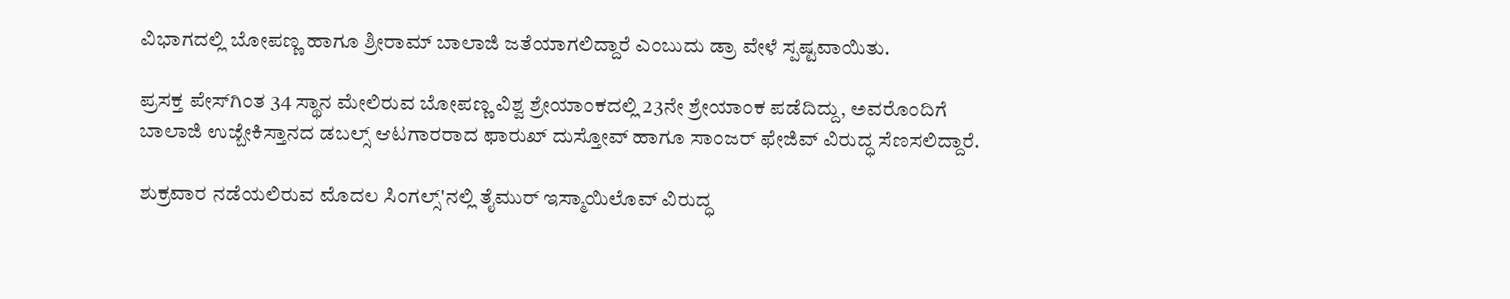ವಿಭಾಗದಲ್ಲಿ ಬೋಪಣ್ಣ ಹಾಗೂ ಶ್ರೀರಾಮ್ ಬಾಲಾಜಿ ಜತೆಯಾಗಲಿದ್ದಾರೆ ಎಂಬುದು ಡ್ರಾ ವೇಳೆ ಸ್ಪಷ್ಟವಾಯಿತು.

ಪ್ರಸಕ್ತ ಪೇಸ್‌ಗಿಂತ 34 ಸ್ಥಾನ ಮೇಲಿರುವ ಬೋಪಣ್ಣ ವಿಶ್ವ ಶ್ರೇಯಾಂಕದಲ್ಲಿ 23ನೇ ಶ್ರೇಯಾಂಕ ಪಡೆದಿದ್ದು, ಅವರೊಂದಿಗೆ ಬಾಲಾಜಿ ಉಜ್ಬೇಕಿಸ್ತಾನದ ಡಬಲ್ಸ್ ಆಟಗಾರರಾದ ಫಾರುಖ್ ದುಸ್ತೋವ್ ಹಾಗೂ ಸಾಂಜರ್ ಫೇಜಿವ್ ವಿರುದ್ಧ ಸೆಣಸಲಿದ್ದಾರೆ.

ಶುಕ್ರವಾರ ನಡೆಯಲಿರುವ ಮೊದಲ ಸಿಂಗಲ್ಸ್‌'ನಲ್ಲಿ ತೈಮುರ್ ಇಸ್ಮಾಯಿಲೊವ್ ವಿರುದ್ಧ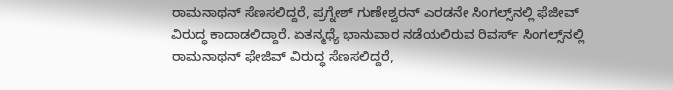ರಾಮನಾಥನ್ ಸೆಣಸಲಿದ್ದರೆ, ಪ್ರಗ್ನೇಶ್ ಗುಣೇಶ್ವರನ್ ಎರಡನೇ ಸಿಂಗಲ್ಸ್‌ನಲ್ಲಿ ಫೆಜೀವ್ ವಿರುದ್ಧ ಕಾದಾಡಲಿದ್ದಾರೆ. ಏತನ್ಮಧ್ಯೆ ಭಾನುವಾರ ನಡೆಯಲಿರುವ ರಿವರ್ಸ್ ಸಿಂಗಲ್ಸ್‌ನಲ್ಲಿ ರಾಮನಾಥನ್ ಫೇಜಿವ್ ವಿರುದ್ಧ ಸೆಣಸಲಿದ್ದರೆ,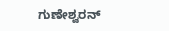ಗುಣೇಶ್ವರನ್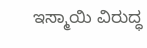ಇಸ್ಮಾಯಿ ವಿರುದ್ಧ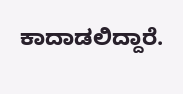ಕಾದಾಡಲಿದ್ದಾರೆ.